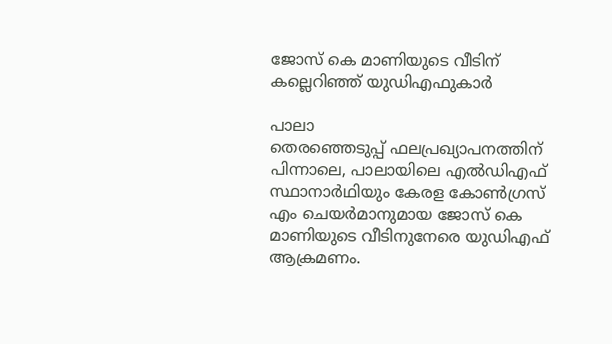ജോസ് കെ മാണിയുടെ വീടിന് കല്ലെറിഞ്ഞ് യുഡിഎഫുകാർ

പാലാ
തെരഞ്ഞെടുപ്പ് ഫലപ്രഖ്യാപനത്തിന് പിന്നാലെ, പാലായിലെ എൽഡിഎഫ് സ്ഥാനാർഥിയും കേരള കോൺഗ്രസ് എം ചെയർമാനുമായ ജോസ് കെ മാണിയുടെ വീടിനുനേരെ യുഡിഎഫ് ആക്രമണം.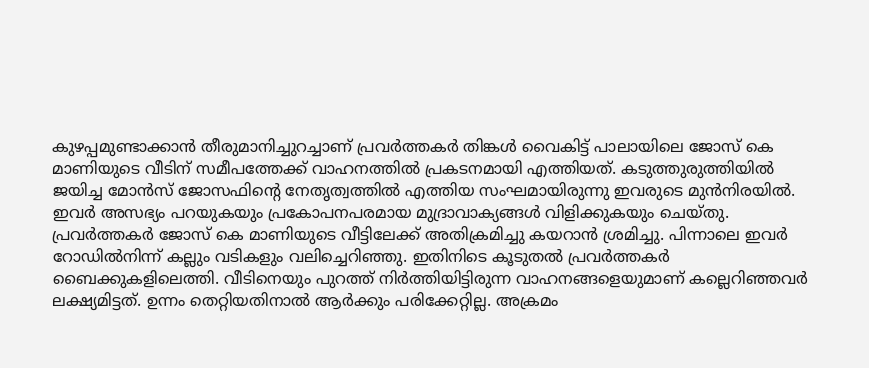കുഴപ്പമുണ്ടാക്കാൻ തീരുമാനിച്ചുറച്ചാണ് പ്രവർത്തകർ തിങ്കൾ വൈകിട്ട് പാലായിലെ ജോസ് കെ മാണിയുടെ വീടിന് സമീപത്തേക്ക് വാഹനത്തിൽ പ്രകടനമായി എത്തിയത്. കടുത്തുരുത്തിയിൽ ജയിച്ച മോൻസ് ജോസഫിന്റെ നേതൃത്വത്തിൽ എത്തിയ സംഘമായിരുന്നു ഇവരുടെ മുൻനിരയിൽ. ഇവർ അസഭ്യം പറയുകയും പ്രകോപനപരമായ മുദ്രാവാക്യങ്ങൾ വിളിക്കുകയും ചെയ്തു. പ്രവർത്തകർ ജോസ് കെ മാണിയുടെ വീട്ടിലേക്ക് അതിക്രമിച്ചു കയറാൻ ശ്രമിച്ചു. പിന്നാലെ ഇവർ റോഡിൽനിന്ന് കല്ലും വടികളും വലിച്ചെറിഞ്ഞു. ഇതിനിടെ കൂടുതൽ പ്രവർത്തകർ ബൈക്കുകളിലെത്തി. വീടിനെയും പുറത്ത് നിർത്തിയിട്ടിരുന്ന വാഹനങ്ങളെയുമാണ് കല്ലെറിഞ്ഞവർ ലക്ഷ്യമിട്ടത്. ഉന്നം തെറ്റിയതിനാൽ ആർക്കും പരിക്കേറ്റില്ല. അക്രമം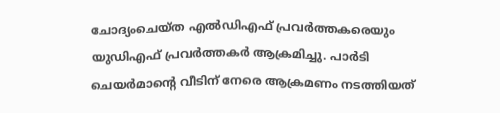ചോദ്യംചെയ്ത എൽഡിഎഫ് പ്രവർത്തകരെയും യുഡിഎഫ് പ്രവർത്തകർ ആക്രമിച്ചു. പാർടി ചെയർമാന്റെ വീടിന് നേരെ ആക്രമണം നടത്തിയത്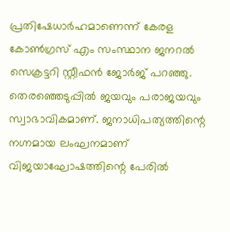പ്രതിഷേധാർഹമാണെന്ന് കേരള കോൺഗ്രസ് എം സംസ്ഥാന ജനറൽ സെക്രട്ടറി സ്റ്റീഫൻ ജോർജ് പറഞ്ഞു. തെരഞ്ഞെടുപ്പിൽ ജയവും പരാജയവും സ്വാഭാവികമാണ്. ജനാധിപത്യത്തിന്റെ നഗ്നമായ ലംഘനമാണ് വിജയാഘോഷത്തിന്റെ പേരിൽ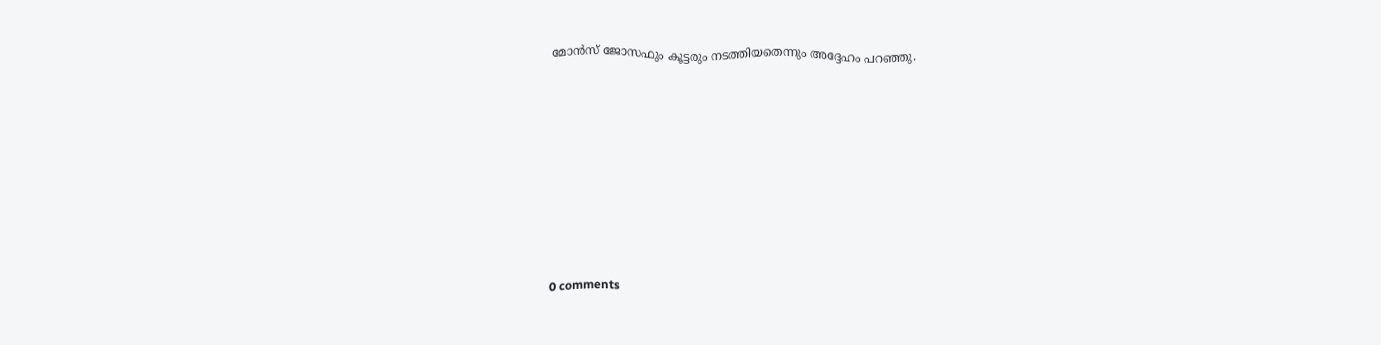മോൻസ് ജോസഫും കൂട്ടരും നടത്തിയതെന്നും അദ്ദേഹം പറഞ്ഞു.









0 comments